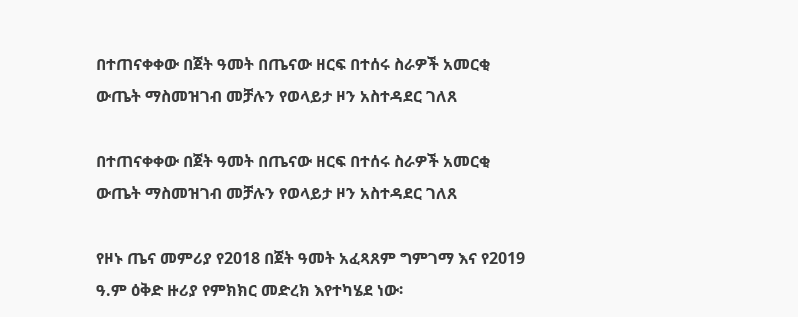በተጠናቀቀው በጀት ዓመት በጤናው ዘርፍ በተሰሩ ስራዎች አመርቂ ውጤት ማስመዝገብ መቻሉን የወላይታ ዞን አስተዳደር ገለጸ

በተጠናቀቀው በጀት ዓመት በጤናው ዘርፍ በተሰሩ ስራዎች አመርቂ ውጤት ማስመዝገብ መቻሉን የወላይታ ዞን አስተዳደር ገለጸ

የዞኑ ጤና መምሪያ የ2018 በጀት ዓመት አፈጻጸም ግምገማ እና የ2019 ዓ.ም ዕቅድ ዙሪያ የምክክር መድረክ እየተካሄደ ነው፡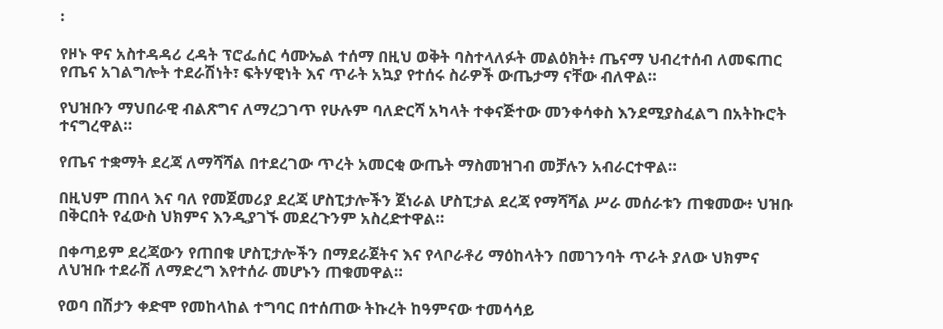፡

የዞኑ ዋና አስተዳዳሪ ረዳት ፕሮፌሰር ሳሙኤል ተሰማ በዚህ ወቅት ባስተላለፉት መልዕክት፥ ጤናማ ህብረተሰብ ለመፍጠር የጤና አገልግሎት ተደራሽነት፣ ፍትሃዊነት እና ጥራት አኳያ የተሰሩ ስራዎች ውጤታማ ናቸው ብለዋል።

የህዝቡን ማህበራዊ ብልጽግና ለማረጋገጥ የሁሉም ባለድርሻ አካላት ተቀናጅተው መንቀሳቀስ እንደሚያስፈልግ በአትኩሮት ተናግረዋል።

የጤና ተቋማት ደረጃ ለማሻሻል በተደረገው ጥረት አመርቂ ውጤት ማስመዝገብ መቻሉን አብራርተዋል።

በዚህም ጠበላ እና ባለ የመጀመሪያ ደረጃ ሆስፒታሎችን ጀነራል ሆስፒታል ደረጃ የማሻሻል ሥራ መሰራቱን ጠቁመው፥ ህዝቡ በቅርበት የፈውስ ህክምና እንዲያገኙ መደረጉንም አስረድተዋል።

በቀጣይም ደረጃውን የጠበቁ ሆስፒታሎችን በማደራጀትና እና የላቦራቶሪ ማዕከላትን በመገንባት ጥራት ያለው ህክምና ለህዝቡ ተደራሽ ለማድረግ እየተሰራ መሆኑን ጠቁመዋል።

የወባ በሽታን ቀድሞ የመከላከል ተግባር በተሰጠው ትኩረት ከዓምናው ተመሳሳይ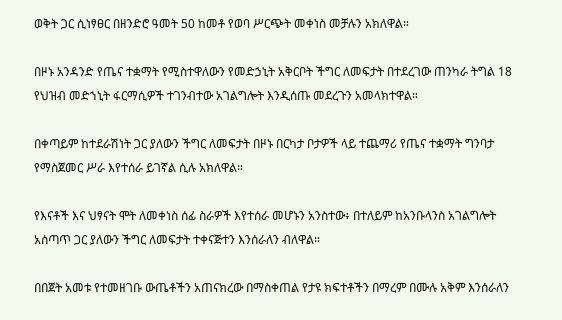ወቅት ጋር ሲነፃፀር በዘንድሮ ዓመት 50 ከመቶ የወባ ሥርጭት መቀነስ መቻሉን አክለዋል።

በዞኑ አንዳንድ የጤና ተቋማት የሚስተዋለውን የመድኃኒት አቅርቦት ችግር ለመፍታት በተደረገው ጠንካራ ትግል 18 የህዝብ መድኀኒት ፋርማሲዎች ተገንብተው አገልግሎት እንዲሰጡ መደረጉን አመላክተዋል።

በቀጣይም ከተደራሽነት ጋር ያለውን ችግር ለመፍታት በዞኑ በርካታ ቦታዎች ላይ ተጨማሪ የጤና ተቋማት ግንባታ የማስጀመር ሥራ እየተሰራ ይገኛል ሲሉ አክለዋል።

የእናቶች እና ህፃናት ሞት ለመቀነስ ሰፊ ስራዎች እየተሰራ መሆኑን አንስተው፥ በተለይም ከአንቡላንስ አገልግሎት አሰጣጥ ጋር ያለውን ችግር ለመፍታት ተቀናጅተን እንሰራለን ብለዋል።

በበጀት አመቱ የተመዘገቡ ውጤቶችን አጠናክረው በማስቀጠል የታዩ ክፍተቶችን በማረም በሙሉ አቅም እንሰራለን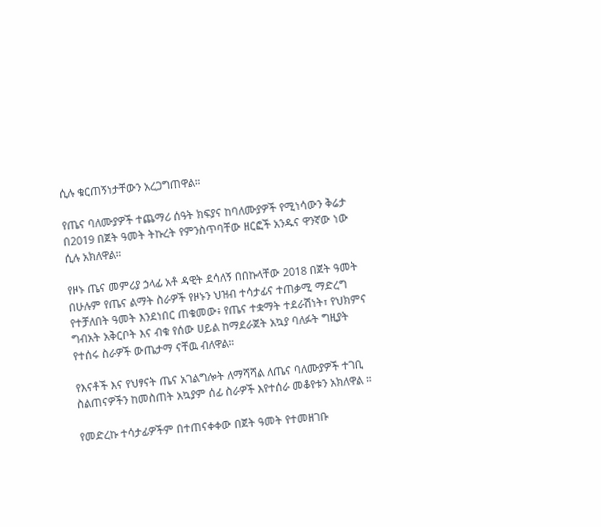ሲሉ ቁርጠኝነታቸውን አረጋግጠዋል።

የጤና ባለሙያዎች ተጨማሪ ሰዓት ክፍያና ከባለሙያዎች የሚነሳውን ቅሬታ በ2019 በጀት ዓመት ትኩረት የምንስጥባቸው ዘርፎች አንዱና ዋንኛው ነው ሲሉ አክለዋል።

የዞኑ ጤና መምሪያ ኃላፊ አቶ ዳዊት ደሳለኝ በበኩላቸው 2018 በጀት ዓመት በሁሉም የጤና ልማት ስራዎች የዞኑን ህዝብ ተሳታፊና ተጠቃሚ ማድረግ የተቻለበት ዓመት እንደነበር ጠቁመው፥ የጤና ተቋማት ተደራሽነት፣ የህክምና ግብአት አቅርቦት እና ብቁ የሰው ሀይል ከማደራጀት አኳያ ባለፉት ግዚያት የተሰሩ ስራዎች ውጤታማ ናቸዉ ብለዋል።

የእናቶች እና የህፃናት ጤና አገልግሎት ለማሻሻል ለጤና ባለሙያዎች ተገቢ ስልጠናዎችን ከመስጠት አኳያም ሰፊ ስራዎች እየተሰራ መቆየቱን አክለዋል ።

የመድረኩ ተሳታፊዎችም በተጠናቀቀው በጀት ዓመት የተመዘገቡ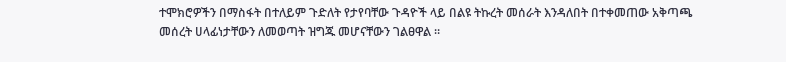ተሞክሮዎችን በማስፋት በተለይም ጉድለት የታየባቸው ጉዳዮች ላይ በልዩ ትኩረት መሰራት እንዳለበት በተቀመጠው አቅጣጫ መሰረት ሀላፊነታቸውን ለመወጣት ዝግጁ መሆናቸውን ገልፀዋል ።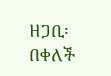ዘጋቢ፡ በቀለች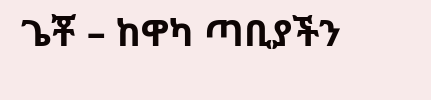ጌቾ – ከዋካ ጣቢያችን